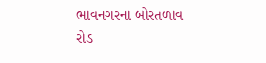ભાવનગરના બોરતળાવ રોડ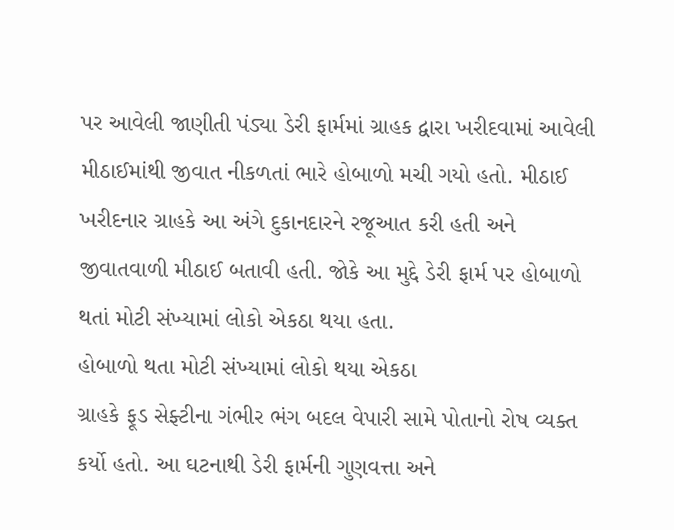પર આવેલી જાણીતી પંડ્યા ડેરી ફાર્મમાં ગ્રાહક દ્વારા ખરીદવામાં આવેલી મીઠાઈમાંથી જીવાત નીકળતાં ભારે હોબાળો મચી ગયો હતો. મીઠાઈ ખરીદનાર ગ્રાહકે આ અંગે દુકાનદારને રજૂઆત કરી હતી અને જીવાતવાળી મીઠાઈ બતાવી હતી. જોકે આ મુદ્દે ડેરી ફાર્મ પર હોબાળો થતાં મોટી સંખ્યામાં લોકો એકઠા થયા હતા.
હોબાળો થતા મોટી સંખ્યામાં લોકો થયા એકઠા
ગ્રાહકે ફૂડ સેફ્ટીના ગંભીર ભંગ બદલ વેપારી સામે પોતાનો રોષ વ્યક્ત કર્યો હતો. આ ઘટનાથી ડેરી ફાર્મની ગુણવત્તા અને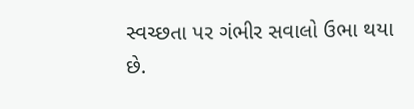સ્વચ્છતા પર ગંભીર સવાલો ઉભા થયા છે.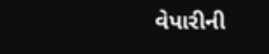વેપારીની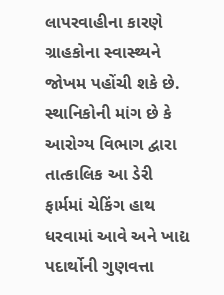લાપરવાહીના કારણે ગ્રાહકોના સ્વાસ્થ્યને જોખમ પહોંચી શકે છે. સ્થાનિકોની માંગ છે કે આરોગ્ય વિભાગ દ્વારા તાત્કાલિક આ ડેરી ફાર્મમાં ચેકિંગ હાથ ધરવામાં આવે અને ખાદ્ય પદાર્થોની ગુણવત્તા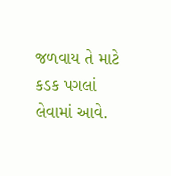જળવાય તે માટે કડક પગલાં લેવામાં આવે.